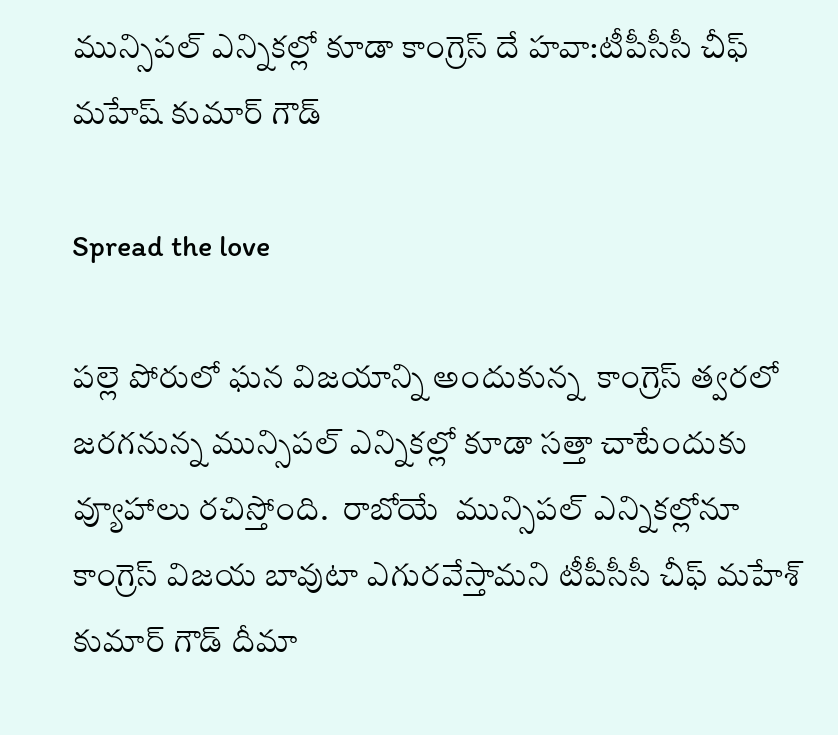మున్సిపల్ ఎన్నికల్లో కూడా కాంగ్రెస్ దే హవా:టీపీసీసీ చీఫ్ మహేష్ కుమార్ గౌడ్

Spread the love

పల్లె పోరులో ఘన విజయాన్ని అందుకున్న  కాంగ్రెస్ త్వరలో జరగనున్న మున్సిపల్ ఎన్నికల్లో కూడా సత్తా చాటేందుకు వ్యూహాలు రచిస్తోంది.  రాబోయే  మున్సిపల్ ఎన్నికల్లోనూ కాంగ్రెస్ విజయ బావుటా ఎగురవేస్తామని టీపీసీసీ చీఫ్ మహేశ్ కుమార్ గౌడ్ దీమా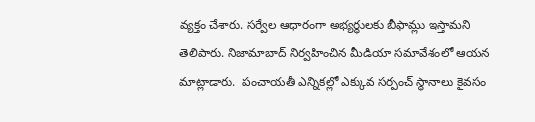వ్యక్తం చేశారు. సర్వేల ఆధారంగా అభ్యర్ధులకు బీఫామ్లు ఇస్తామని తెలిపారు. నిజామాబాద్ నిర్వహించిన మీడియా సమావేశంలో ఆయన మాట్లాడారు.  పంచాయతీ ఎన్నికల్లో ఎక్కువ సర్పంచ్ స్థానాలు కైవసం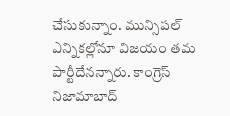చేసుకున్నాం. మున్సిపల్ ఎన్నికల్లోనూ విజయం తమ పార్టీదేనన్నారు. కాంగ్రెస్ నిజామాబాద్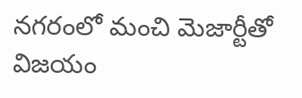నగరంలో మంచి మెజార్టీతో విజయం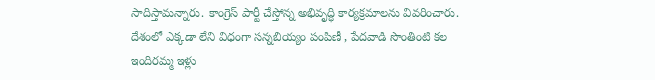సాదిస్తామన్నారు. కాంగ్రెస్ పార్టీ చేస్తోన్న అభివృద్ధి కార్యక్రమాలను వివరించారు. దేశంలో ఎక్కడా లేని విధంగా సన్నబియ్యం పంపిణీ , పేదవాడి సొంతింటి కల ఇందిరమ్మ ఇళ్లు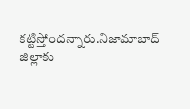కట్టిస్తోందన్నారు.నిజామాబాద్ జిల్లాకు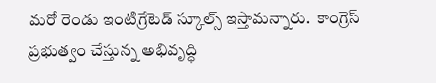మరో రెండు ఇంటిగ్రేటెడ్ స్కూల్స్ ఇస్తామన్నారు.  కాంగ్రెస్ ప్రభుత్వం చేస్తున్న అభివృద్ధి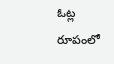ఓట్ల రూపంలో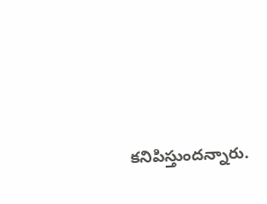కనిపిస్తుందన్నారు.